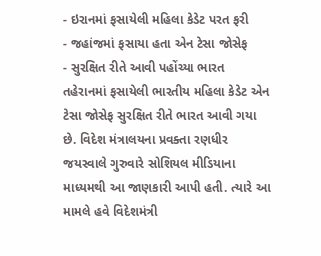- ઇરાનમાં ફસાયેલી મહિલા કેડેટ પરત ફરી
- જહાંજમાં ફસાયા હતા એન ટેસા જોસેફ
- સુરક્ષિત રીતે આવી પહોંચ્યા ભારત
તહેરાનમાં ફસાયેલી ભારતીય મહિલા કેડેટ એન ટેસા જોસેફ સુરક્ષિત રીતે ભારત આવી ગયા છે. વિદેશ મંત્રાલયના પ્રવક્તા રણધીર જયસ્વાલે ગુરુવારે સોશિયલ મીડિયાના માધ્યમથી આ જાણકારી આપી હતી. ત્યારે આ મામલે હવે વિદેશમંત્રી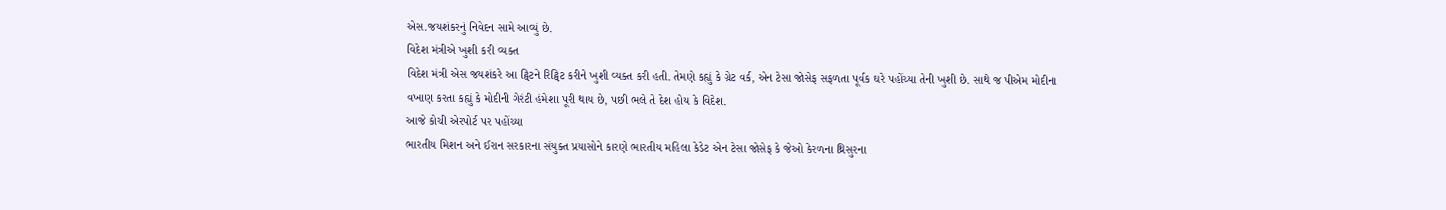એસ.જયશંકરનું નિવેદન સામે આવ્યું છે.
વિદેશ મંત્રીએ ખુશી કરી વ્યક્ત
વિદેશ મંત્રી એસ જયશંકરે આ ટ્વિટને રિટ્વિટ કરીને ખુશી વ્યક્ત કરી હતી. તેમણે કહ્યું કે ગ્રેટ વર્ક, એન ટેસા જોસેફ સફળતા પૂર્વક ઘરે પહોંચ્યા તેની ખુશી છે. સાથે જ પીએમ મોદીના વખાણ કરતા કહ્યું કે મોદીની ગેરંટી હંમેશા પૂરી થાય છે, પછી ભલે તે દેશ હોય કે વિદેશ.
આજે કોચી એરપોર્ટ પર પહોંચ્યા
ભારતીય મિશન અને ઈરાન સરકારના સંયુક્ત પ્રયાસોને કારણે ભારતીય મહિલા કેડેટ એન ટેસા જોસેફ કે જેઓ કેરળના થ્રિસુરના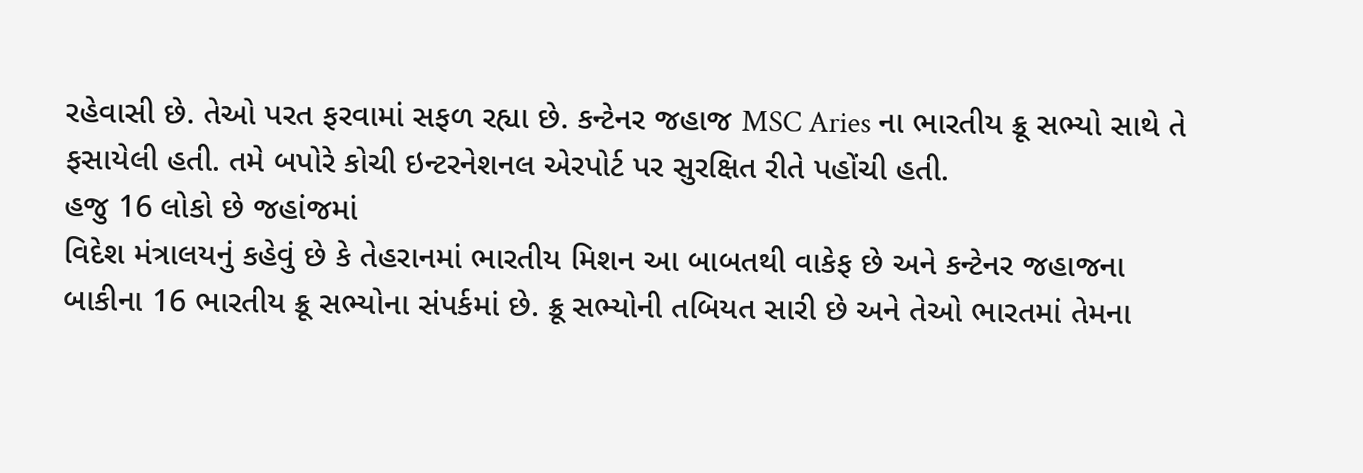રહેવાસી છે. તેઓ પરત ફરવામાં સફળ રહ્યા છે. કન્ટેનર જહાજ MSC Aries ના ભારતીય ક્રૂ સભ્યો સાથે તે ફસાયેલી હતી. તમે બપોરે કોચી ઇન્ટરનેશનલ એરપોર્ટ પર સુરક્ષિત રીતે પહોંચી હતી.
હજુ 16 લોકો છે જહાંજમાં
વિદેશ મંત્રાલયનું કહેવું છે કે તેહરાનમાં ભારતીય મિશન આ બાબતથી વાકેફ છે અને કન્ટેનર જહાજના બાકીના 16 ભારતીય ક્રૂ સભ્યોના સંપર્કમાં છે. ક્રૂ સભ્યોની તબિયત સારી છે અને તેઓ ભારતમાં તેમના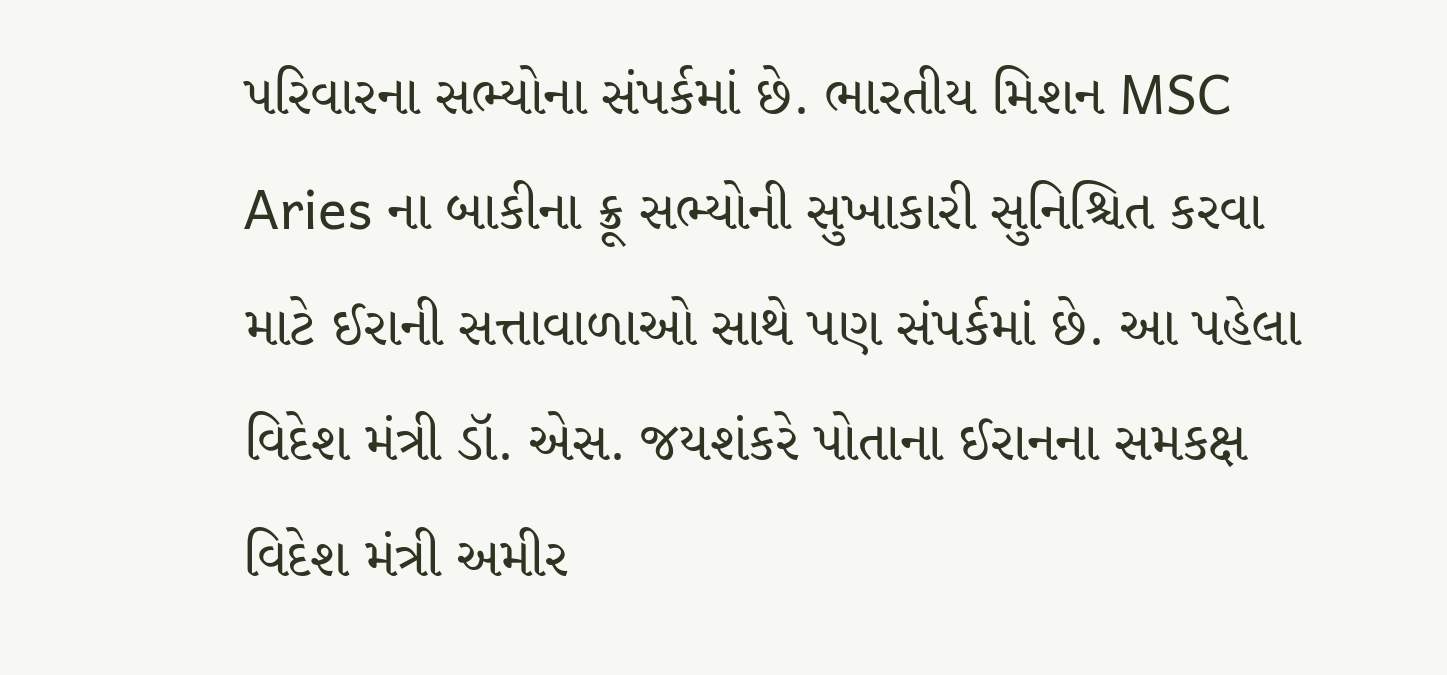પરિવારના સભ્યોના સંપર્કમાં છે. ભારતીય મિશન MSC Aries ના બાકીના ક્રૂ સભ્યોની સુખાકારી સુનિશ્ચિત કરવા માટે ઈરાની સત્તાવાળાઓ સાથે પણ સંપર્કમાં છે. આ પહેલા વિદેશ મંત્રી ડૉ. એસ. જયશંકરે પોતાના ઈરાનના સમકક્ષ વિદેશ મંત્રી અમીર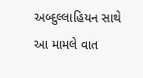અબ્દુલ્લાહિયન સાથે આ મામલે વાત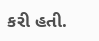કરી હતી.